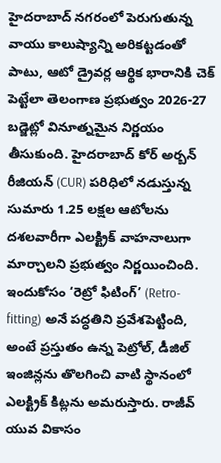హైదరాబాద్ నగరంలో పెరుగుతున్న వాయు కాలుష్యాన్ని అరికట్టడంతో పాటు, ఆటో డ్రైవర్ల ఆర్థిక భారానికి చెక్ పెట్టేలా తెలంగాణ ప్రభుత్వం 2026-27 బడ్జెట్లో వినూత్నమైన నిర్ణయం తీసుకుంది. హైదరాబాద్ కోర్ అర్బన్ రీజియన్ (CUR) పరిధిలో నడుస్తున్న సుమారు 1.25 లక్షల ఆటోలను దశలవారీగా ఎలక్ట్రిక్ వాహనాలుగా మార్చాలని ప్రభుత్వం నిర్ణయించింది. ఇందుకోసం ‘రెట్రో ఫిటింగ్’ (Retro-fitting) అనే పద్ధతిని ప్రవేశపెట్టింది, అంటే ప్రస్తుతం ఉన్న పెట్రోల్, డీజిల్ ఇంజిన్లను తొలగించి వాటి స్థానంలో ఎలక్ట్రిక్ కిట్లను అమరుస్తారు. రాజీవ్ యువ వికాసం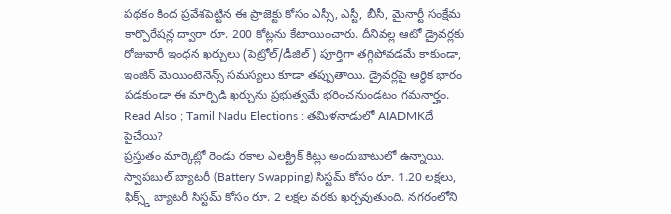పథకం కింద ప్రవేశపెట్టిన ఈ ప్రాజెక్టు కోసం ఎస్సీ, ఎస్టీ, బీసీ, మైనార్టీ సంక్షేమ కార్పొరేషన్ల ద్వారా రూ. 200 కోట్లను కేటాయించారు. దీనివల్ల ఆటో డ్రైవర్లకు రోజువారీ ఇంధన ఖర్చులు (పెట్రోల్/డీజిల్) పూర్తిగా తగ్గిపోవడమే కాకుండా, ఇంజిన్ మెయింటెనెన్స్ సమస్యలు కూడా తప్పుతాయి. డ్రైవర్లపై ఆర్థిక భారం పడకుండా ఈ మార్పిడి ఖర్చును ప్రభుత్వమే భరించనుండటం గమనార్హం.
Read Also ; Tamil Nadu Elections : తమిళనాడులో AIADMKదే పైచేయి?
ప్రస్తుతం మార్కెట్లో రెండు రకాల ఎలక్ట్రిక్ కిట్లు అందుబాటులో ఉన్నాయి. స్వాపబుల్ బ్యాటరీ (Battery Swapping) సిస్టమ్ కోసం రూ. 1.20 లక్షలు, ఫిక్స్డ్ బ్యాటరీ సిస్టమ్ కోసం రూ. 2 లక్షల వరకు ఖర్చవుతుంది. నగరంలోని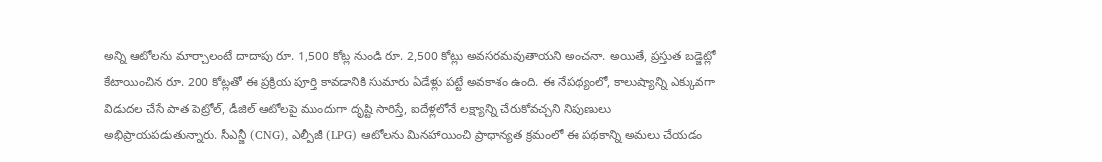అన్ని ఆటోలను మార్చాలంటే దాదాపు రూ. 1,500 కోట్ల నుండి రూ. 2,500 కోట్లు అవసరమవుతాయని అంచనా. అయితే, ప్రస్తుత బడ్జెట్లో కేటాయించిన రూ. 200 కోట్లతో ఈ ప్రక్రియ పూర్తి కావడానికి సుమారు ఏడేళ్లు పట్టే అవకాశం ఉంది. ఈ నేపథ్యంలో, కాలుష్యాన్ని ఎక్కువగా విడుదల చేసే పాత పెట్రోల్, డీజిల్ ఆటోలపై ముందుగా దృష్టి సారిస్తే, ఐదేళ్లలోనే లక్ష్యాన్ని చేరుకోవచ్చని నిపుణులు అభిప్రాయపడుతున్నారు. సీఎన్జీ (CNG), ఎల్పీజీ (LPG) ఆటోలను మినహాయించి ప్రాధాన్యత క్రమంలో ఈ పథకాన్ని అమలు చేయడం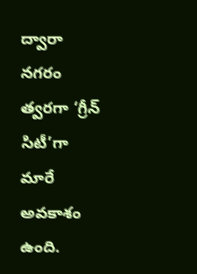ద్వారా నగరం త్వరగా ‘గ్రీన్ సిటీ’గా మారే అవకాశం ఉంది.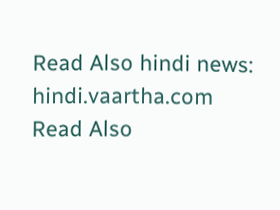Read Also hindi news: hindi.vaartha.com
Read Also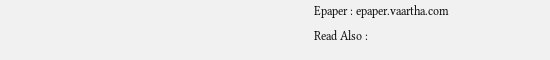Epaper : epaper.vaartha.com
Read Also :